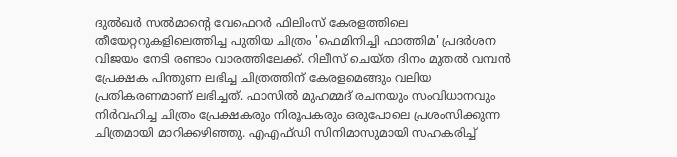ദുല്‍ഖര്‍ സല്‍മാന്റെ വേഫെറര്‍ ഫിലിംസ് കേരളത്തിലെ തീയേറ്ററുകളിലെത്തിച്ച പുതിയ ചിത്രം 'ഫെമിനിച്ചി ഫാത്തിമ' പ്രദര്‍ശന വിജയം നേടി രണ്ടാം വാരത്തിലേക്ക്. റിലീസ് ചെയ്ത ദിനം മുതല്‍ വമ്പന്‍ പ്രേക്ഷക പിന്തുണ ലഭിച്ച ചിത്രത്തിന് കേരളമെങ്ങും വലിയ പ്രതികരണമാണ് ലഭിച്ചത്. ഫാസില്‍ മുഹമ്മദ് രചനയും സംവിധാനവും നിര്‍വഹിച്ച ചിത്രം പ്രേക്ഷകരും നിരൂപകരും ഒരുപോലെ പ്രശംസിക്കുന്ന ചിത്രമായി മാറിക്കഴിഞ്ഞു. എഎഫ്ഡി സിനിമാസുമായി സഹകരിച്ച്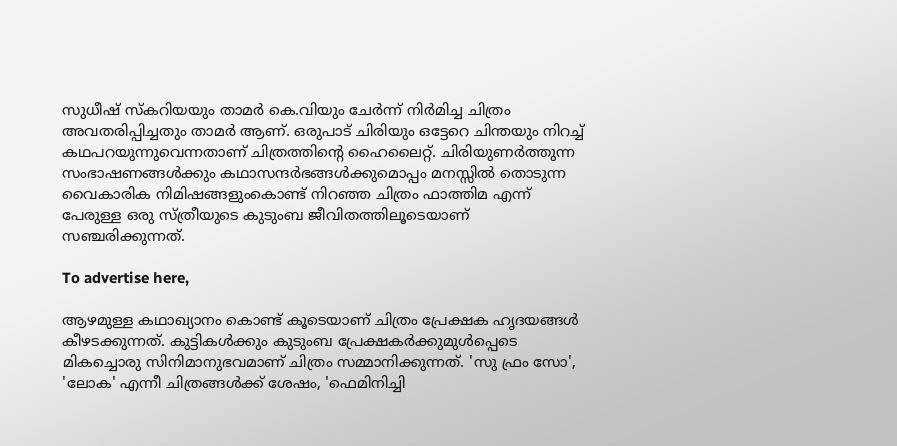സുധീഷ് സ്‌കറിയയും താമര്‍ കെ.വിയും ചേര്‍ന്ന് നിര്‍മിച്ച ചിത്രം അവതരിപ്പിച്ചതും താമര്‍ ആണ്. ഒരുപാട് ചിരിയും ഒട്ടേറെ ചിന്തയും നിറച്ച് കഥപറയുന്നുവെന്നതാണ് ചിത്രത്തിന്റെ ഹൈലൈറ്റ്. ചിരിയുണര്‍ത്തുന്ന സംഭാഷണങ്ങള്‍ക്കും കഥാസന്ദര്‍ഭങ്ങള്‍ക്കുമൊപ്പം മനസ്സില്‍ തൊടുന്ന വൈകാരിക നിമിഷങ്ങളുംകൊണ്ട് നിറഞ്ഞ ചിത്രം ഫാത്തിമ എന്ന് പേരുള്ള ഒരു സ്ത്രീയുടെ കുടുംബ ജീവിതത്തിലൂടെയാണ് സഞ്ചരിക്കുന്നത്.

To advertise here,

ആഴമുള്ള കഥാഖ്യാനം കൊണ്ട് കൂടെയാണ് ചിത്രം പ്രേക്ഷക ഹൃദയങ്ങള്‍ കീഴടക്കുന്നത്. കുട്ടികള്‍ക്കും കുടുംബ പ്രേക്ഷകര്‍ക്കുമുള്‍പ്പെടെ മികച്ചൊരു സിനിമാനുഭവമാണ് ചിത്രം സമ്മാനിക്കുന്നത്. 'സു ഫ്രം സോ', 'ലോക' എന്നീ ചിത്രങ്ങള്‍ക്ക് ശേഷം, 'ഫെമിനിച്ചി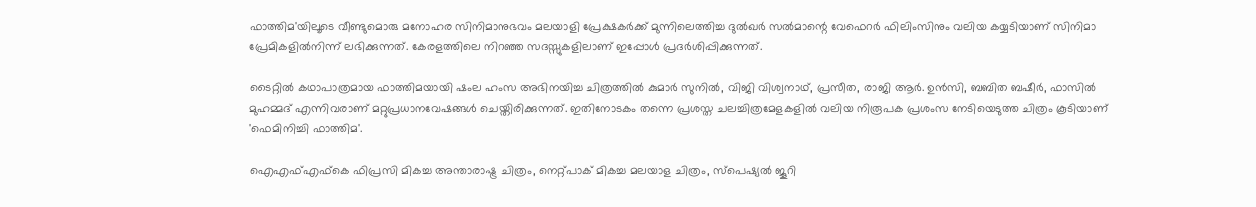ഫാത്തിമ'യിലൂടെ വീണ്ടുമൊരു മനോഹര സിനിമാനുഭവം മലയാളി പ്രേക്ഷകര്‍ക്ക് മുന്നിലെത്തിച്ച ദുല്‍ഖര്‍ സല്‍മാന്റെ വേഫെറര്‍ ഫിലിംസിനും വലിയ കയ്യടിയാണ് സിനിമാ പ്രേമികളില്‍നിന്ന് ലഭിക്കുന്നത്. കേരളത്തിലെ നിറഞ്ഞ സദസ്സുകളിലാണ് ഇപ്പോള്‍ പ്രദര്‍ശിപ്പിക്കുന്നത്.

ടൈറ്റില്‍ കഥാപാത്രമായ ഫാത്തിമയായി ഷംല ഹംസ അഭിനയിച്ച ചിത്രത്തില്‍ കുമാര്‍ സുനില്‍, വിജി വിശ്വനാഥ്, പ്രസീത, രാജി ആര്‍. ഉന്‍സി, ബബിത ബഷീര്‍, ഫാസില്‍ മുഹമ്മദ് എന്നിവരാണ് മറ്റുപ്രധാനവേഷങ്ങള്‍ ചെയ്തിരിക്കുന്നത്. ഇതിനോടകം തന്നെ പ്രശസ്ത ചലച്ചിത്രമേളകളില്‍ വലിയ നിരൂപക പ്രശംസ നേടിയെടുത്ത ചിത്രം കൂടിയാണ് 'ഫെമിനിച്ചി ഫാത്തിമ'.

ഐഎഫ്എഫ്‌കെ ഫിപ്രസി മികച്ച അന്താരാഷ്ട്ര ചിത്രം, നെറ്റ്പാക് മികച്ച മലയാള ചിത്രം, സ്‌പെഷ്യല്‍ ജൂറി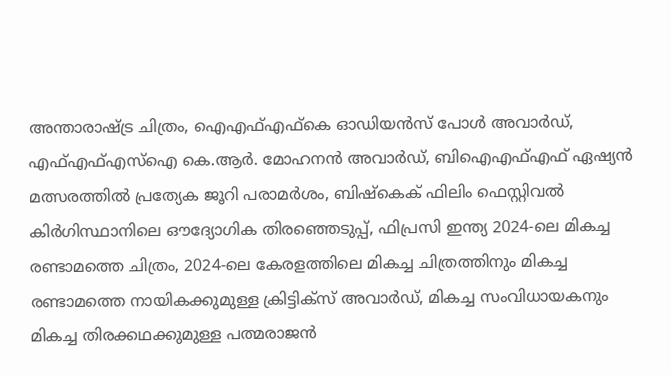അന്താരാഷ്ട്ര ചിത്രം, ഐഎഫ്എഫ്‌കെ ഓഡിയന്‍സ് പോള്‍ അവാര്‍ഡ്, എഫ്എഫ്എസ്‌ഐ കെ.ആര്‍. മോഹനന്‍ അവാര്‍ഡ്, ബിഐഎഫ്എഫ് ഏഷ്യന്‍ മത്സരത്തില്‍ പ്രത്യേക ജൂറി പരാമര്‍ശം, ബിഷ്‌കെക് ഫിലിം ഫെസ്റ്റിവല്‍ കിര്‍ഗിസ്ഥാനിലെ ഔദ്യോഗിക തിരഞ്ഞെടുപ്പ്, ഫിപ്രസി ഇന്ത്യ 2024-ലെ മികച്ച രണ്ടാമത്തെ ചിത്രം, 2024-ലെ കേരളത്തിലെ മികച്ച ചിത്രത്തിനും മികച്ച രണ്ടാമത്തെ നായികക്കുമുള്ള ക്രിട്ടിക്‌സ് അവാര്‍ഡ്, മികച്ച സംവിധായകനും മികച്ച തിരക്കഥക്കുമുള്ള പത്മരാജന്‍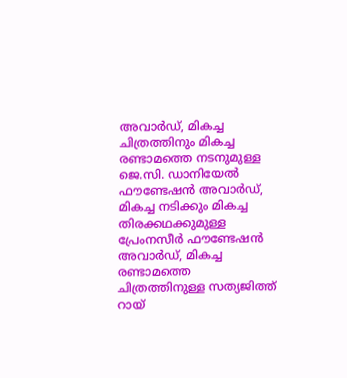അവാര്‍ഡ്, മികച്ച ചിത്രത്തിനും മികച്ച രണ്ടാമത്തെ നടനുമുള്ള ജെ.സി. ഡാനിയേല്‍ ഫൗണ്ടേഷന്‍ അവാര്‍ഡ്, മികച്ച നടിക്കും മികച്ച തിരക്കഥക്കുമുള്ള പ്രേംനസീര്‍ ഫൗണ്ടേഷന്‍ അവാര്‍ഡ്, മികച്ച രണ്ടാമത്തെ ചിത്രത്തിനുള്ള സത്യജിത്ത് റായ്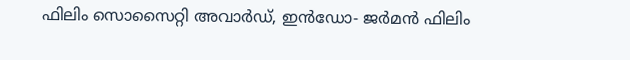ഫിലിം സൊസൈറ്റി അവാര്‍ഡ്, ഇന്‍ഡോ- ജര്‍മന്‍ ഫിലിം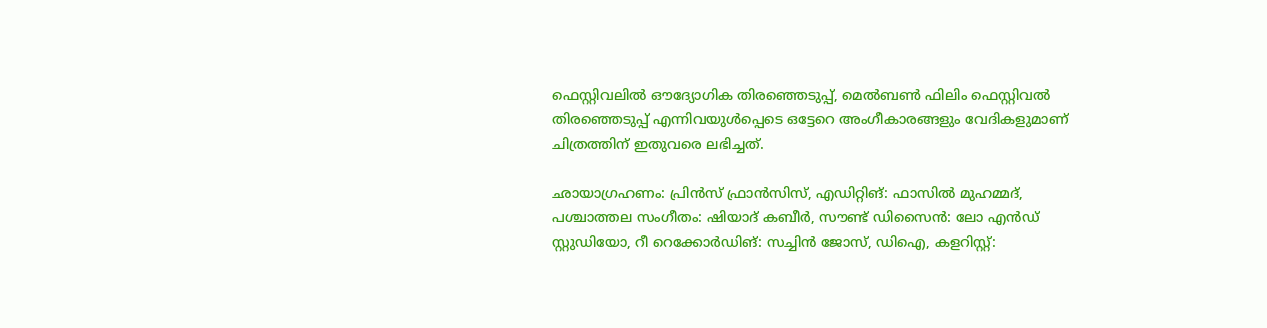ഫെസ്റ്റിവലില്‍ ഔദ്യോഗിക തിരഞ്ഞെടുപ്പ്, മെല്‍ബണ്‍ ഫിലിം ഫെസ്റ്റിവല്‍ തിരഞ്ഞെടുപ്പ് എന്നിവയുള്‍പ്പെടെ ഒട്ടേറെ അംഗീകാരങ്ങളും വേദികളുമാണ് ചിത്രത്തിന് ഇതുവരെ ലഭിച്ചത്.

ഛായാഗ്രഹണം: പ്രിന്‍സ് ഫ്രാന്‍സിസ്, എഡിറ്റിങ്: ഫാസില്‍ മുഹമ്മദ്, പശ്ചാത്തല സംഗീതം: ഷിയാദ് കബീര്‍, സൗണ്ട് ഡിസൈന്‍: ലോ എന്‍ഡ് സ്റ്റുഡിയോ, റീ റെക്കോര്‍ഡിങ്: സച്ചിന്‍ ജോസ്, ഡിഐ, കളറിസ്റ്റ്: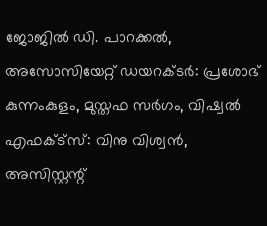ജോജില്‍ ഡി. പാറക്കല്‍, അസോസിയേറ്റ് ഡയറക്ടര്‍: പ്രശോഭ് കുന്നംകുളം, മുസ്തഫ സര്‍ഗം, വിഷ്വല്‍ എഫക്ട്‌സ്: വിനു വിശ്വന്‍, അസിസ്റ്റന്റ്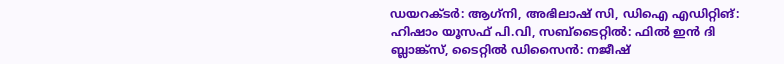ഡയറക്ടര്‍: ആഗ്‌നി, അഭിലാഷ് സി, ഡിഐ എഡിറ്റിങ്: ഹിഷാം യൂസഫ് പി.വി, സബ്‌ടൈറ്റില്‍: ഫില്‍ ഇന്‍ ദി ബ്ലാങ്ക്‌സ്, ടൈറ്റില്‍ ഡിസൈന്‍: നജീഷ്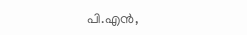പി.എന്‍,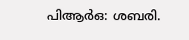പിആര്‍ഒ: ശബരി.